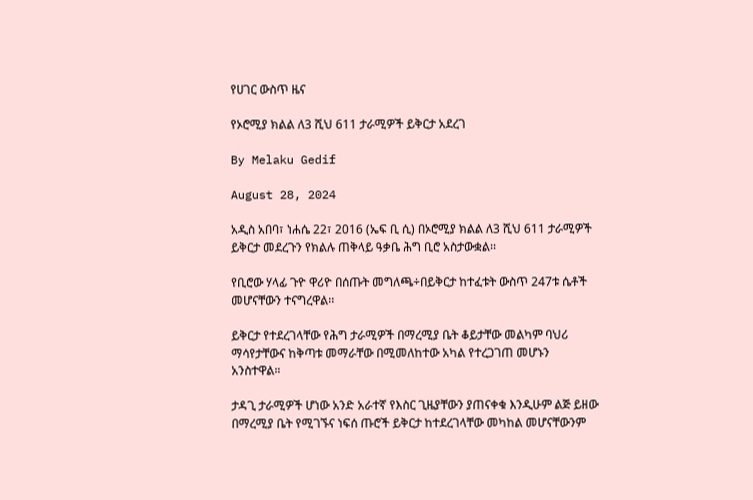የሀገር ውስጥ ዜና

የኦሮሚያ ክልል ለ3 ሺህ 611 ታራሚዎች ይቅርታ አደረገ

By Melaku Gedif

August 28, 2024

አዲስ አበባ፣ ነሐሴ 22፣ 2016 (ኤፍ ቢ ሲ) በኦሮሚያ ክልል ለ3 ሺህ 611 ታራሚዎች ይቅርታ መደረጉን የክልሉ ጠቅላይ ዓቃቤ ሕግ ቢሮ አስታውቋል፡፡

የቢሮው ሃላፊ ጉዮ ዋሪዮ በሰጡት መግለጫ÷በይቅርታ ከተፈቱት ውስጥ 247ቱ ሴቶች መሆናቸውን ተናግረዋል፡፡

ይቅርታ የተደረገላቸው የሕግ ታራሚዎች በማረሚያ ቤት ቆይታቸው መልካም ባህሪ ማሳየታቸውና ከቅጣቱ መማራቸው በሚመለከተው አካል የተረጋገጠ መሆኑን አንስተዋል።

ታዳጊ ታራሚዎች ሆነው አንድ አራተኛ የእስር ጊዜያቸውን ያጠናቀቁ እንዲሁም ልጅ ይዘው በማረሚያ ቤት የሚገኙና ነፍሰ ጡሮች ይቅርታ ከተደረገላቸው መካከል መሆናቸውንም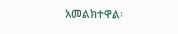አመልክተዋል፡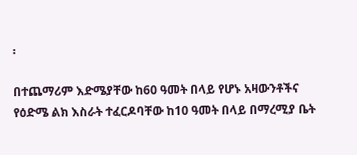፡

በተጨማሪም እድሜያቸው ከ60 ዓመት በላይ የሆኑ አዛውንቶችና የዕድሜ ልክ እስራት ተፈርዶባቸው ከ10 ዓመት በላይ በማረሚያ ቤት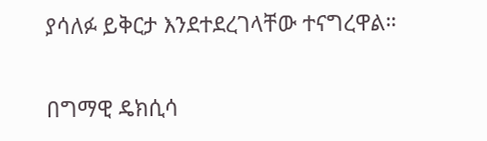ያሳለፉ ይቅርታ እንደተደረገላቸው ተናግረዋል።

በግማዊ ዴክሲሳ